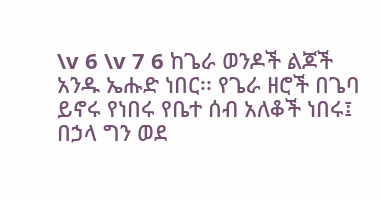\v 6 \v 7 6 ከጌራ ወንዶች ልጆች አንዱ ኤሑድ ነበር፡፡ የጌራ ዘሮች በጌባ ይኖሩ የነበሩ የቤተ ሰብ አለቆች ነበሩ፤ በኃላ ግን ወደ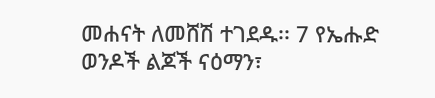መሐናት ለመሸሽ ተገደዱ፡፡ 7 የኤሑድ ወንዶች ልጆች ናዕማን፣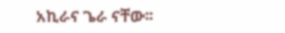አኪራና ጌራ ናቸው፡፡